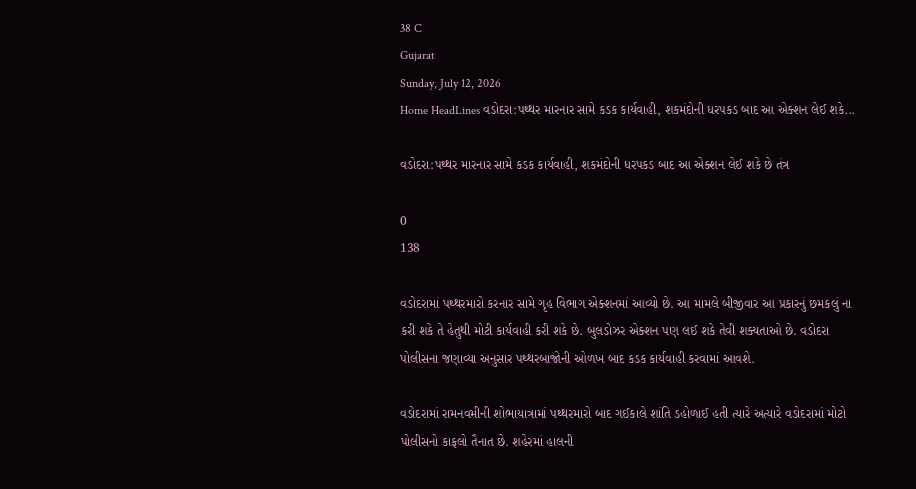38 C
Gujarat
Sunday, July 12, 2026
Home HeadLines વડોદરા:પથ્થર મારનાર સામે કડક કાર્યવાહી, શકમંદોની ધરપકડ બાદ આ એક્શન લેઈ શકે...

વડોદરા:પથ્થર મારનાર સામે કડક કાર્યવાહી, શકમંદોની ધરપકડ બાદ આ એક્શન લેઈ શકે છે તંત્ર

0
138

વડોદરામાં પથ્થરમારો કરનાર સામે ગૃહ વિભાગ એક્શનમાં આવ્યો છે. આ મામલે બીજીવાર આ પ્રકારનું છમકલું ના કરી શકે તે હેતુથી મોટી કાર્યવાહી કરી શકે છે. બુલડોઝર એક્શન પણ લઈ શકે તેવી શક્યતાઓ છે. વડોદરા પોલીસના જણાવ્યા અનુસાર પથ્થરબાજોની ઓળખ બાદ કડક કાર્યવાહી કરવામાં આવશે.

વડોદરામાં રામનવમીની શોભાયાત્રામાં પથ્થરમારો બાદ ગઈકાલે શાંતિ ડહોળાઈ હતી ત્યારે અત્યારે વડોદરામાં મોટો પોલીસનો કાફલો તૈનાત છે. શહેરમાં હાલની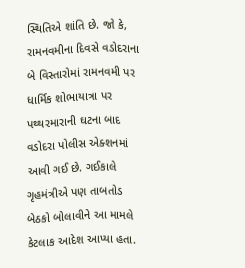સ્થિતિએ શાંતિ છે. જો કે, રામનવમીના દિવસે વડોદરાના બે વિસ્તારોમાં રામનવમી પર ધાર્મિક શોભાયાત્રા પર પથ્થરમારાની ઘટના બાદ વડોદરા પોલીસ એક્શનમાં આવી ગઈ છે. ગઈકાલે ગૃહમંત્રીએ પણ તાબતોડ બેઠકો બોલાવીને આ મામલે કેટલાક આદેશ આપ્યા હતા.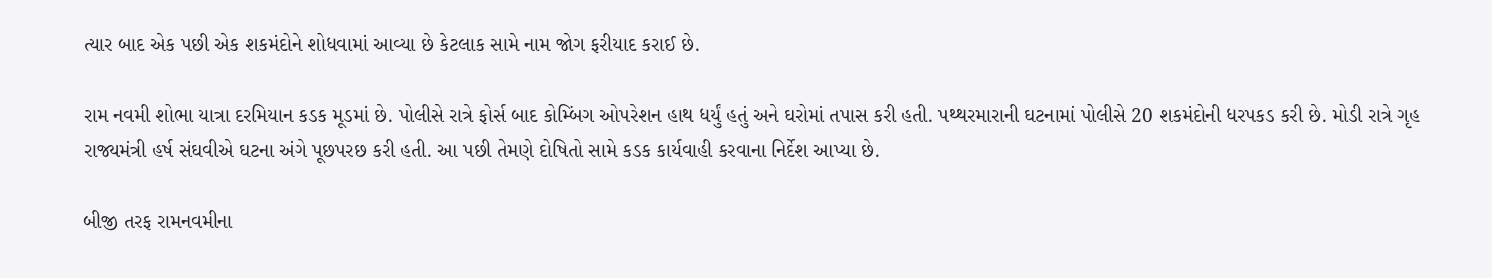ત્યાર બાદ એક પછી એક શકમંદોને શોધવામાં આવ્યા છે કેટલાક સામે નામ જોગ ફરીયાદ કરાઈ છે.

રામ નવમી શોભા યાત્રા દરમિયાન કડક મૂડમાં છે. પોલીસે રાત્રે ફોર્સ બાદ કોમ્બિંગ ઓપરેશન હાથ ધર્યું હતું અને ઘરોમાં તપાસ કરી હતી. પથ્થરમારાની ઘટનામાં પોલીસે 20 શકમંદોની ધરપકડ કરી છે. મોડી રાત્રે ગૃહ રાજ્યમંત્રી હર્ષ સંઘવીએ ઘટના અંગે પૂછપરછ કરી હતી. આ પછી તેમણે દોષિતો સામે કડક કાર્યવાહી કરવાના નિર્દેશ આપ્યા છે.

બીજી તરફ રામનવમીના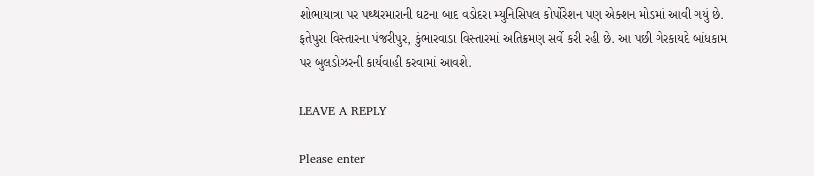શોભાયાત્રા પર પથ્થરમારાની ઘટના બાદ વડોદરા મ્યુનિસિપલ કોર્પોરેશન પણ એક્શન મોડમાં આવી ગયું છે.  ફતેપુરા વિસ્તારના પંજરીપુર, કુંભારવાડા વિસ્તારમાં અતિક્રમણ સર્વે કરી રહી છે. આ પછી ગેરકાયદે બાંધકામ પર બુલડોઝરની કાર્યવાહી કરવામાં આવશે.

LEAVE A REPLY

Please enter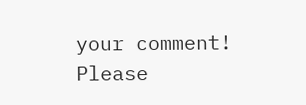your comment!
Please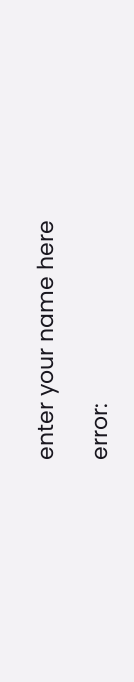enter your name here

error: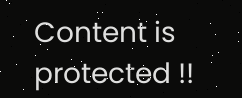Content is protected !!